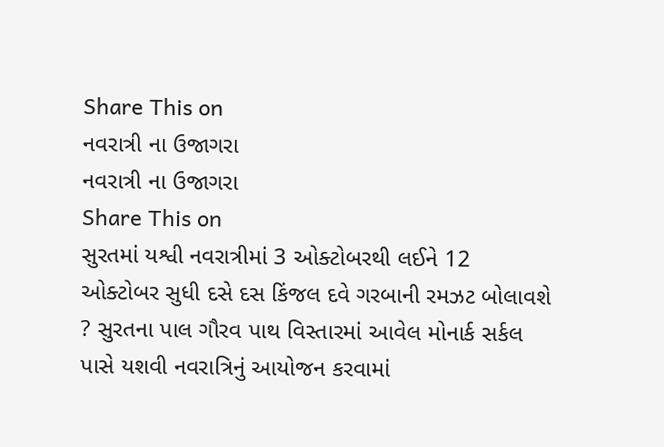Share This on
નવરાત્રી ના ઉજાગરા
નવરાત્રી ના ઉજાગરા
Share This on
સુરતમાં યશ્વી નવરાત્રીમાં 3 ઓક્ટોબરથી લઈને 12 ઓક્ટોબર સુધી દસે દસ કિંજલ દવે ગરબાની રમઝટ બોલાવશે ? સુરતના પાલ ગૌરવ પાથ વિસ્તારમાં આવેલ મોનાર્ક સર્કલ પાસે યશવી નવરાત્રિનું આયોજન કરવામાં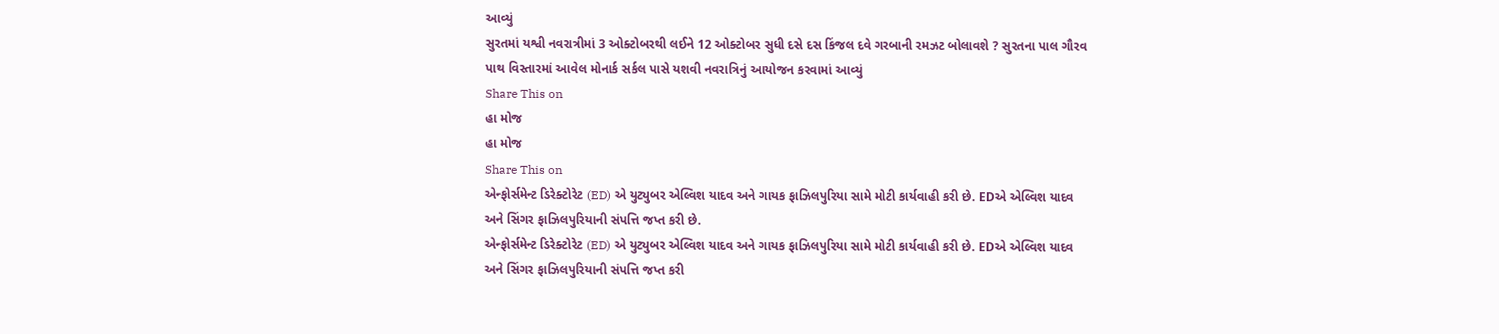આવ્યું
સુરતમાં યશ્વી નવરાત્રીમાં 3 ઓક્ટોબરથી લઈને 12 ઓક્ટોબર સુધી દસે દસ કિંજલ દવે ગરબાની રમઝટ બોલાવશે ? સુરતના પાલ ગૌરવ પાથ વિસ્તારમાં આવેલ મોનાર્ક સર્કલ પાસે યશવી નવરાત્રિનું આયોજન કરવામાં આવ્યું
Share This on
હા મોજ
હા મોજ
Share This on
એન્ફોર્સમેન્ટ ડિરેક્ટોરેટ (ED) એ યુટ્યુબર એલ્વિશ યાદવ અને ગાયક ફાઝિલપુરિયા સામે મોટી કાર્યવાહી કરી છે. EDએ એલ્વિશ યાદવ અને સિંગર ફાઝિલપુરિયાની સંપત્તિ જપ્ત કરી છે.
એન્ફોર્સમેન્ટ ડિરેક્ટોરેટ (ED) એ યુટ્યુબર એલ્વિશ યાદવ અને ગાયક ફાઝિલપુરિયા સામે મોટી કાર્યવાહી કરી છે. EDએ એલ્વિશ યાદવ અને સિંગર ફાઝિલપુરિયાની સંપત્તિ જપ્ત કરી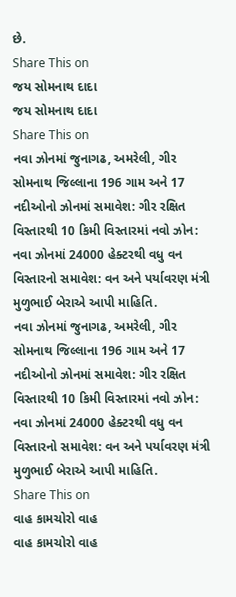છે.
Share This on
જય સોમનાથ દાદા
જય સોમનાથ દાદા
Share This on
નવા ઝોનમાં જુનાગઢ, અમરેલી, ગીર સોમનાથ જિલ્લાના 196 ગામ અને 17 નદીઓનો ઝોનમાં સમાવેશ: ગીર રક્ષિત વિસ્તારથી 10 કિમી વિસ્તારમાં નવો ઝોન: નવા ઝોનમાં 24000 હેક્ટરથી વધુ વન વિસ્તારનો સમાવેશ: વન અને પર્યાવરણ મંત્રી મુળુભાઈ બેરાએ આપી માહિતિ.
નવા ઝોનમાં જુનાગઢ, અમરેલી, ગીર સોમનાથ જિલ્લાના 196 ગામ અને 17 નદીઓનો ઝોનમાં સમાવેશ: ગીર રક્ષિત વિસ્તારથી 10 કિમી વિસ્તારમાં નવો ઝોન: નવા ઝોનમાં 24000 હેક્ટરથી વધુ વન વિસ્તારનો સમાવેશ: વન અને પર્યાવરણ મંત્રી મુળુભાઈ બેરાએ આપી માહિતિ.
Share This on
વાહ કામચોરો વાહ
વાહ કામચોરો વાહ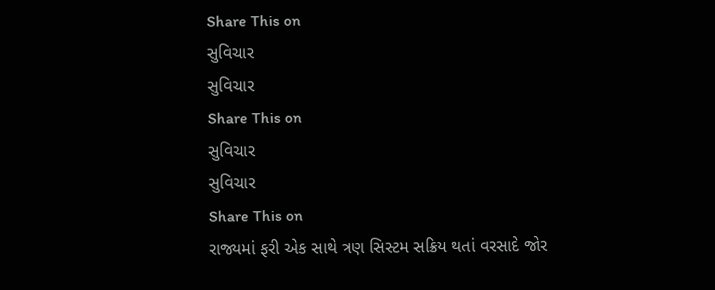Share This on
સુવિચાર
સુવિચાર
Share This on
સુવિચાર
સુવિચાર
Share This on
રાજ્યમાં ફરી એક સાથે ત્રણ સિસ્ટમ સક્રિય થતાં વરસાદે જોર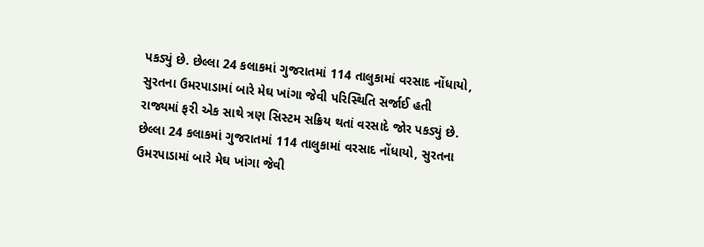પકડ્યું છે. છેલ્લા 24 કલાકમાં ગુજરાતમાં 114 તાલુકામાં વરસાદ નોંધાયો, સુરતના ઉમરપાડામાં બારે મેઘ ખાંગા જેવી પરિસ્થિતિ સર્જાઈ હતી
રાજ્યમાં ફરી એક સાથે ત્રણ સિસ્ટમ સક્રિય થતાં વરસાદે જોર પકડ્યું છે. છેલ્લા 24 કલાકમાં ગુજરાતમાં 114 તાલુકામાં વરસાદ નોંધાયો, સુરતના ઉમરપાડામાં બારે મેઘ ખાંગા જેવી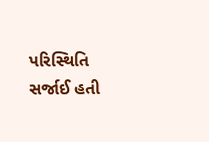પરિસ્થિતિ સર્જાઈ હતી